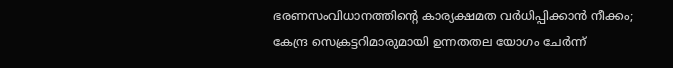ഭരണസംവിധാനത്തിന്റെ കാര്യക്ഷമത വര്‍ധിപ്പിക്കാന്‍ നീക്കം; കേന്ദ്ര സെക്രട്ടറിമാരുമായി ഉന്നതതല യോഗം ചേര്‍ന്ന്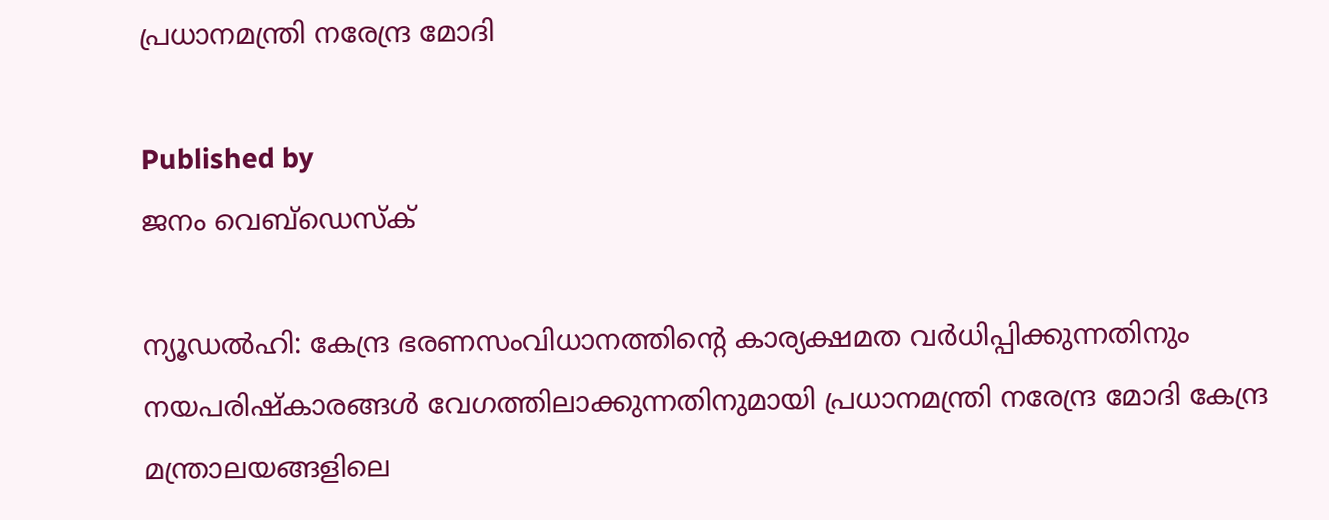പ്രധാനമന്ത്രി നരേന്ദ്ര മോദി

Published by
ജനം വെബ്‌ഡെസ്ക്

ന്യൂഡല്‍ഹി: കേന്ദ്ര ഭരണസംവിധാനത്തിന്റെ കാര്യക്ഷമത വര്‍ധിപ്പിക്കുന്നതിനും നയപരിഷ്‌കാരങ്ങള്‍ വേഗത്തിലാക്കുന്നതിനുമായി പ്രധാനമന്ത്രി നരേന്ദ്ര മോദി കേന്ദ്ര മന്ത്രാലയങ്ങളിലെ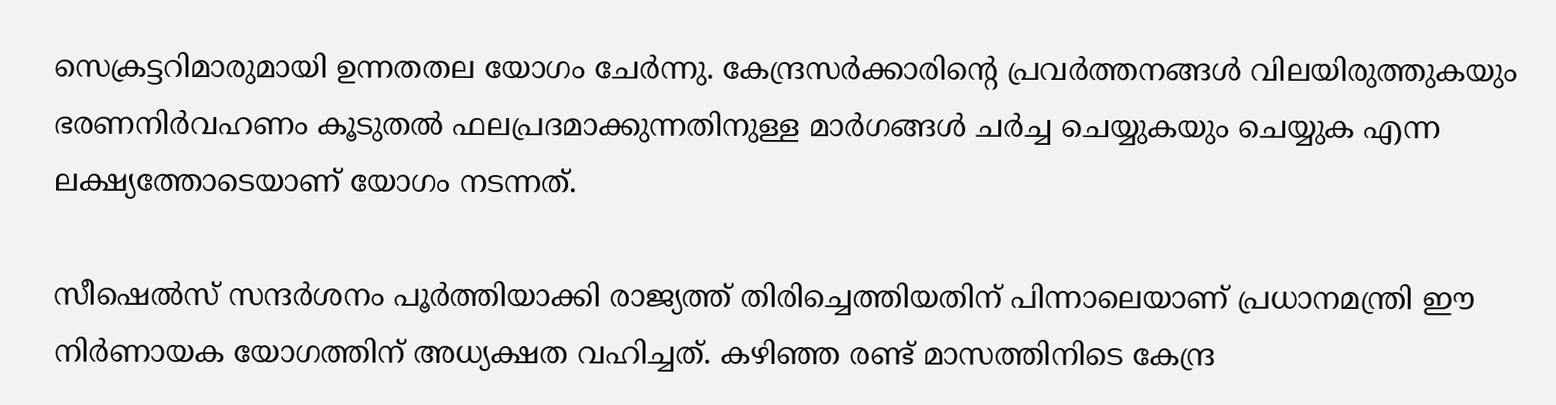സെക്രട്ടറിമാരുമായി ഉന്നതതല യോഗം ചേര്‍ന്നു. കേന്ദ്രസര്‍ക്കാരിന്റെ പ്രവര്‍ത്തനങ്ങള്‍ വിലയിരുത്തുകയും ഭരണനിര്‍വഹണം കൂടുതല്‍ ഫലപ്രദമാക്കുന്നതിനുള്ള മാര്‍ഗങ്ങള്‍ ചര്‍ച്ച ചെയ്യുകയും ചെയ്യുക എന്ന ലക്ഷ്യത്തോടെയാണ് യോഗം നടന്നത്.

സീഷെല്‍സ് സന്ദര്‍ശനം പൂര്‍ത്തിയാക്കി രാജ്യത്ത് തിരിച്ചെത്തിയതിന് പിന്നാലെയാണ് പ്രധാനമന്ത്രി ഈ നിര്‍ണായക യോഗത്തിന് അധ്യക്ഷത വഹിച്ചത്. കഴിഞ്ഞ രണ്ട് മാസത്തിനിടെ കേന്ദ്ര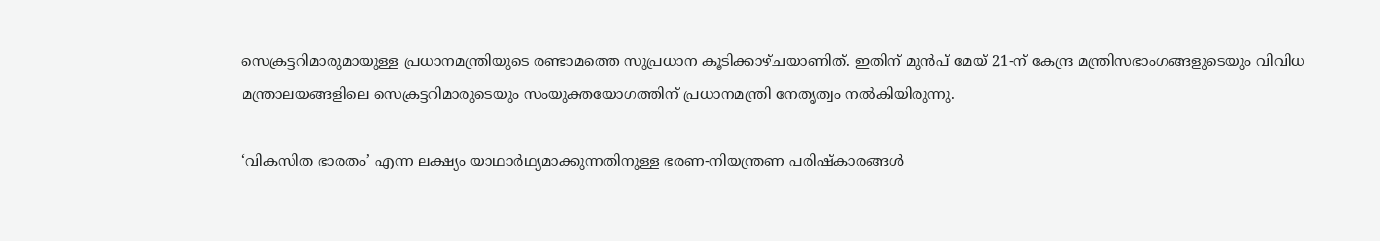സെക്രട്ടറിമാരുമായുള്ള പ്രധാനമന്ത്രിയുടെ രണ്ടാമത്തെ സുപ്രധാന കൂടിക്കാഴ്ചയാണിത്. ഇതിന് മുന്‍പ് മേയ് 21-ന് കേന്ദ്ര മന്ത്രിസഭാംഗങ്ങളുടെയും വിവിധ മന്ത്രാലയങ്ങളിലെ സെക്രട്ടറിമാരുടെയും സംയുക്തയോഗത്തിന് പ്രധാനമന്ത്രി നേതൃത്വം നല്‍കിയിരുന്നു.

‘വികസിത ഭാരതം’ എന്ന ലക്ഷ്യം യാഥാര്‍ഥ്യമാക്കുന്നതിനുള്ള ഭരണ-നിയന്ത്രണ പരിഷ്‌കാരങ്ങള്‍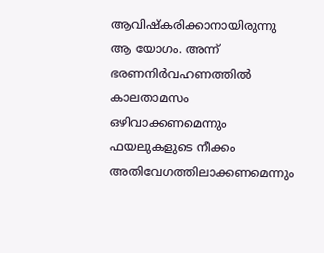ആവിഷ്‌കരിക്കാനായിരുന്നു ആ യോഗം. അന്ന് ഭരണനിര്‍വഹണത്തില്‍ കാലതാമസം ഒഴിവാക്കണമെന്നും ഫയലുകളുടെ നീക്കം അതിവേഗത്തിലാക്കണമെന്നും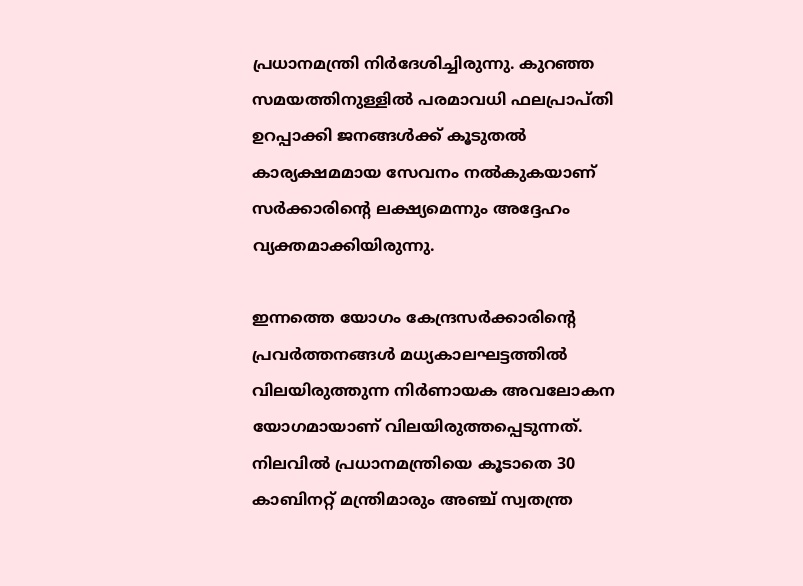പ്രധാനമന്ത്രി നിര്‍ദേശിച്ചിരുന്നു. കുറഞ്ഞ സമയത്തിനുള്ളില്‍ പരമാവധി ഫലപ്രാപ്തി ഉറപ്പാക്കി ജനങ്ങള്‍ക്ക് കൂടുതല്‍ കാര്യക്ഷമമായ സേവനം നല്‍കുകയാണ് സര്‍ക്കാരിന്റെ ലക്ഷ്യമെന്നും അദ്ദേഹം വ്യക്തമാക്കിയിരുന്നു.

ഇന്നത്തെ യോഗം കേന്ദ്രസര്‍ക്കാരിന്റെ പ്രവര്‍ത്തനങ്ങള്‍ മധ്യകാലഘട്ടത്തില്‍ വിലയിരുത്തുന്ന നിര്‍ണായക അവലോകന യോഗമായാണ് വിലയിരുത്തപ്പെടുന്നത്. നിലവില്‍ പ്രധാനമന്ത്രിയെ കൂടാതെ 30 കാബിനറ്റ് മന്ത്രിമാരും അഞ്ച് സ്വതന്ത്ര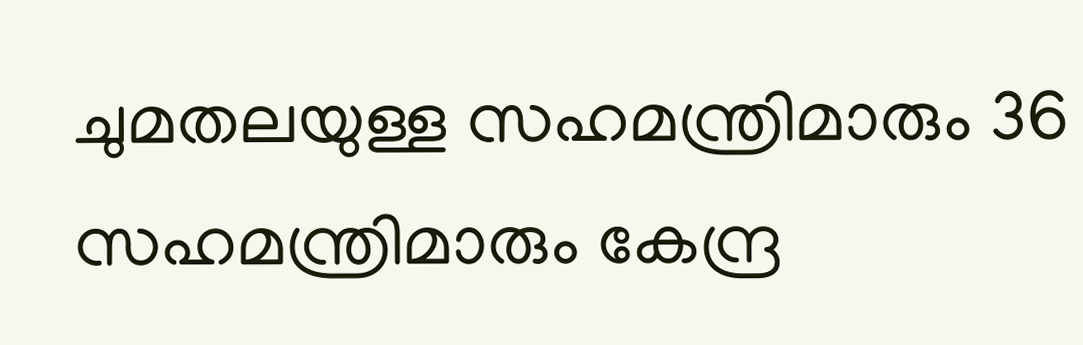ചുമതലയുള്ള സഹമന്ത്രിമാരും 36 സഹമന്ത്രിമാരും കേന്ദ്ര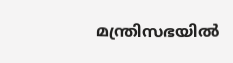മന്ത്രിസഭയില്‍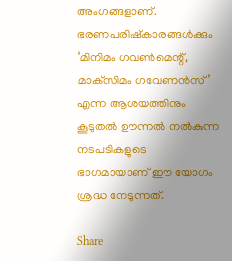അംഗങ്ങളാണ്. ഭരണപരിഷ്‌കാരങ്ങള്‍ക്കും ‘മിനിമം ഗവണ്‍മെന്റ്, മാക്‌സിമം ഗവേണന്‍സ്’ എന്ന ആശയത്തിനും കൂടുതല്‍ ഊന്നല്‍ നല്‍കുന്ന നടപടികളുടെ ഭാഗമായാണ് ഈ യോഗം ശ്രദ്ധ നേടുന്നത്.

Share